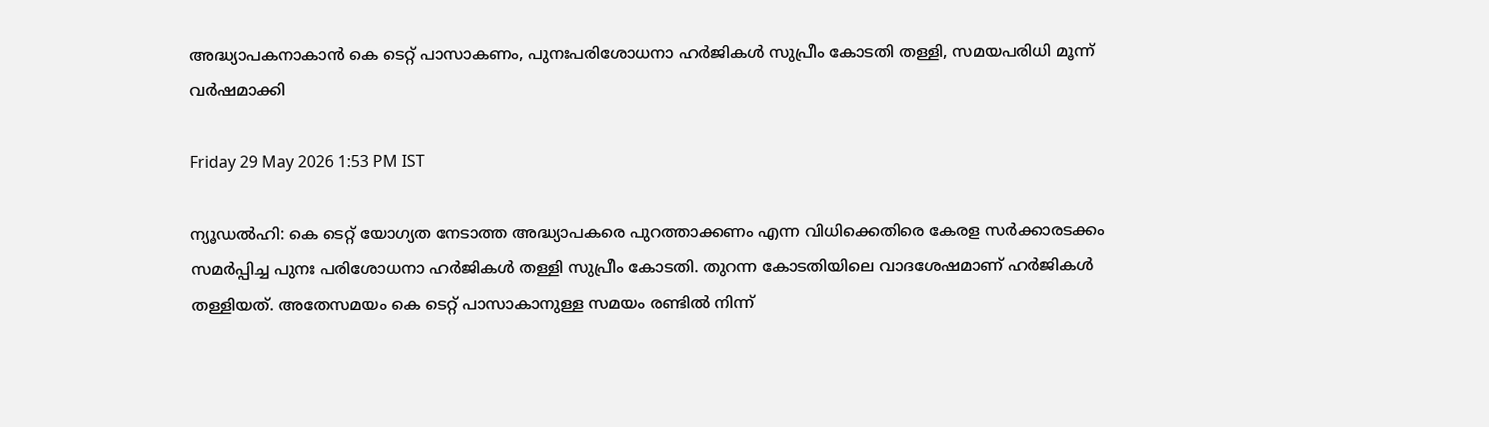അദ്ധ്യാപകനാകാൻ കെ ടെറ്റ് പാസാകണം, പുനഃപരിശോധനാ ഹർജികൾ സുപ്രീം കോടതി തള്ളി, സമയപരിധി മൂന്ന് വർഷമാക്കി

Friday 29 May 2026 1:53 PM IST

ന്യൂഡൽഹി: കെ ടെറ്റ് യോഗ്യത നേടാത്ത അദ്ധ്യാപകരെ പുറത്താക്കണം എന്ന വിധിക്കെതിരെ കേരള സർക്കാരടക്കം സമർപ്പിച്ച പുനഃ പരിശോധനാ ഹർജികൾ തള്ളി സുപ്രീം കോടതി. തുറന്ന കോടതിയിലെ വാദശേഷമാണ് ഹർജികൾ തള്ളിയത്. അതേസമയം കെ ടെറ്റ് പാസാകാനുള്ള സമയം രണ്ടിൽ നിന്ന്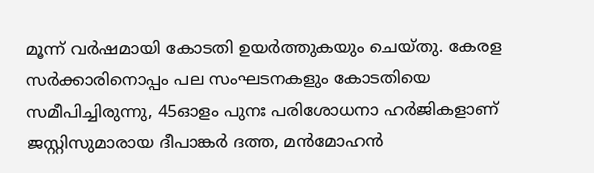മൂന്ന് വർഷമായി കോടതി ഉയർത്തുകയും ചെയ്‌തു. കേരള സർക്കാരിനൊപ്പം പല സംഘടനകളും കോടതിയെ സമീപിച്ചിരുന്നു, 45ഓളം പുനഃ പരിശോധനാ ഹർജികളാണ് ജസ്റ്റിസുമാരായ ദീപാങ്കർ ദത്ത, മൻമോഹൻ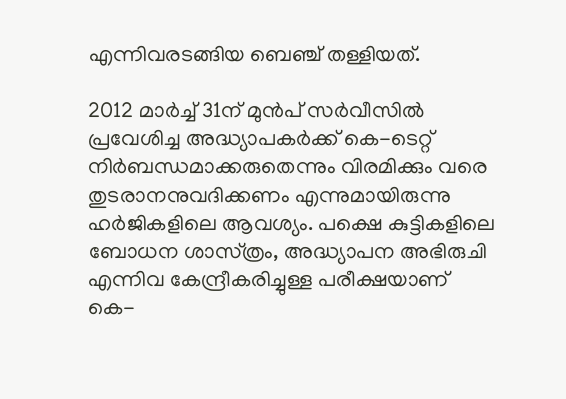എന്നിവരടങ്ങിയ ‌ബെഞ്ച് തള്ളിയത്.

2012 മാർച്ച് 31ന് മുൻപ് സർവീസിൽ പ്രവേശിച്ച അദ്ധ്യാപകർക്ക് കെ-ടെറ്റ് നിർബന്ധമാക്കരുതെന്നും വിരമിക്കും വരെ തുടരാനനുവദിക്കണം എന്നുമായിരുന്നു ഹർജികളിലെ ആവശ്യം. പക്ഷെ കുട്ടികളിലെ ബോധന ശാസ്‌ത്രം, അദ്ധ്യാപന അഭിരുചി എന്നിവ കേന്ദ്രീകരിച്ചുള്ള പരീക്ഷയാണ് കെ-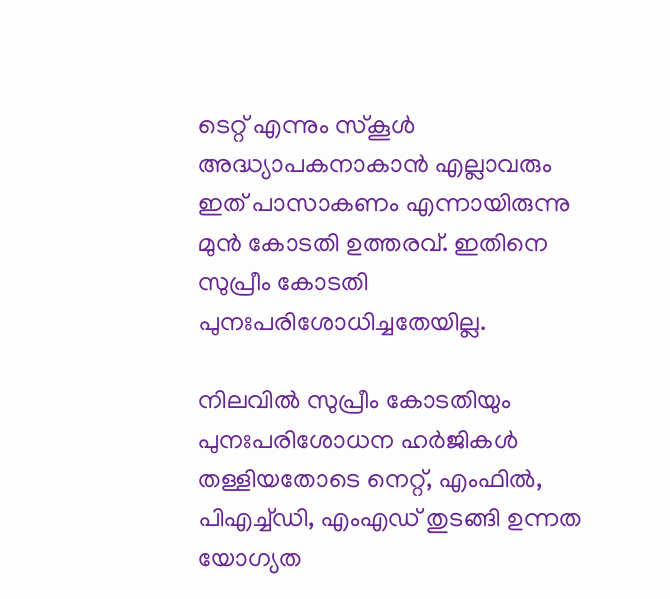ടെറ്റ് എന്നും സ്‌കൂൾ അദ്ധ്യാപകനാകാൻ എല്ലാവരും ഇത് പാസാകണം എന്നായിരുന്നു മുൻ കോടതി ഉത്തരവ്. ഇതിനെ സുപ്രീം കോടതി പുനഃപരിശോധിച്ചതേയില്ല.

നിലവിൽ സുപ്രീം കോടതിയും പുനഃപരിശോധന ഹർജികൾ തള്ളിയതോടെ നെറ്റ്, എംഫിൽ, പിഎച്ച്ഡി, എംഎഡ് തുടങ്ങി ഉന്നത യോഗ്യത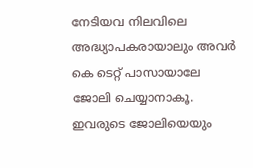നേടിയവ നിലവിലെ അദ്ധ്യാപകരായാലും അവ‌ർ കെ ടെറ്റ് പാസായാലേ ജോലി ചെയ്യാനാകൂ. ഇവരുടെ ജോലിയെയും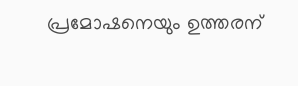പ്രമോഷനെയും ഉത്തരന്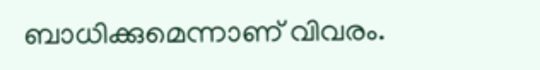ബാധിക്കുമെന്നാണ്‌ വിവരം.